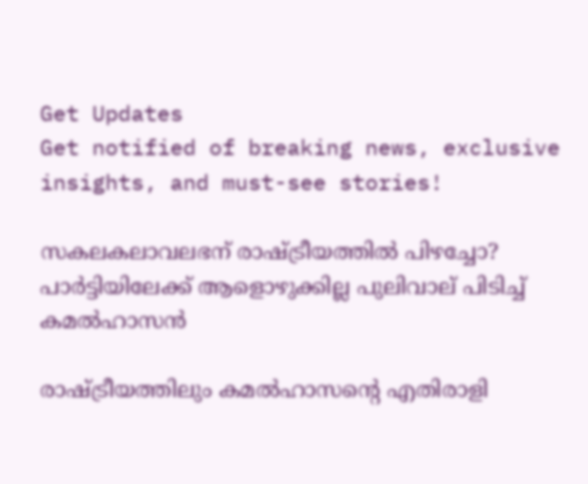Get Updates
Get notified of breaking news, exclusive insights, and must-see stories!

സകലകലാവലഭന് രാഷ്ട്രീയത്തില്‍ പിഴച്ചോ? പാര്‍ട്ടിയിലേക്ക് ആളൊഴുക്കില്ല പുലിവാല് പിടിച്ച് കമല്‍ഹാസന്‍

രാഷ്ട്രീയത്തിലും കമല്‍ഹാസന്റെ എതിരാളി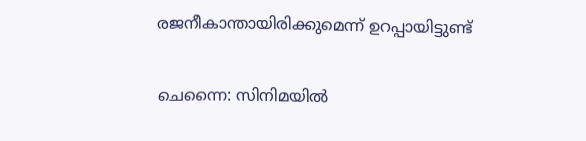രജനീകാന്തായിരിക്കുമെന്ന് ഉറപ്പായിട്ടുണ്ട്

ചെന്നൈ: സിനിമയില്‍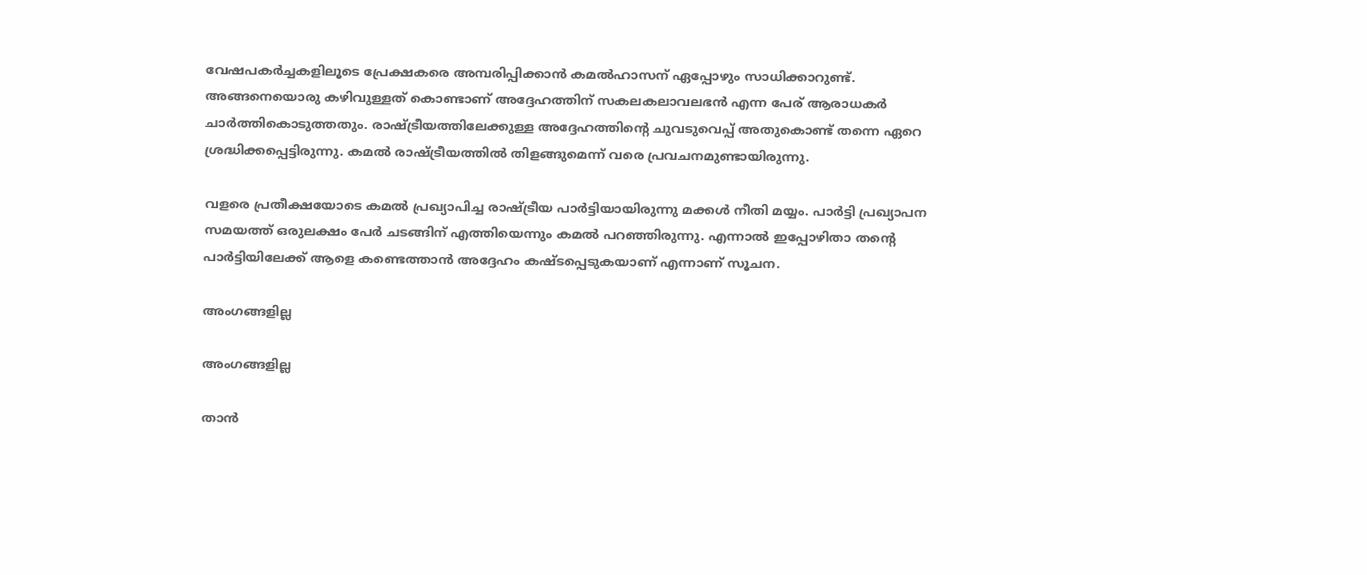വേഷപകര്‍ച്ചകളിലൂടെ പ്രേക്ഷകരെ അമ്പരിപ്പിക്കാന്‍ കമല്‍ഹാസന് ഏപ്പോഴും സാധിക്കാറുണ്ട്. അങ്ങനെയൊരു കഴിവുള്ളത് കൊണ്ടാണ് അദ്ദേഹത്തിന് സകലകലാവലഭന്‍ എന്ന പേര് ആരാധകര്‍ ചാര്‍ത്തികൊടുത്തതും. രാഷ്ട്രീയത്തിലേക്കുള്ള അദ്ദേഹത്തിന്റെ ചുവടുവെപ്പ് അതുകൊണ്ട് തന്നെ ഏറെ ശ്രദ്ധിക്കപ്പെട്ടിരുന്നു. കമല്‍ രാഷ്ട്രീയത്തില്‍ തിളങ്ങുമെന്ന് വരെ പ്രവചനമുണ്ടായിരുന്നു.

വളരെ പ്രതീക്ഷയോടെ കമല്‍ പ്രഖ്യാപിച്ച രാഷ്ട്രീയ പാര്‍ട്ടിയായിരുന്നു മക്കള്‍ നീതി മയ്യം. പാര്‍ട്ടി പ്രഖ്യാപന സമയത്ത് ഒരുലക്ഷം പേര്‍ ചടങ്ങിന് എത്തിയെന്നും കമല്‍ പറഞ്ഞിരുന്നു. എന്നാല്‍ ഇപ്പോഴിതാ തന്റെ പാര്‍ട്ടിയിലേക്ക് ആളെ കണ്ടെത്താന്‍ അദ്ദേഹം കഷ്ടപ്പെടുകയാണ് എന്നാണ് സൂചന.

അംഗങ്ങളില്ല

അംഗങ്ങളില്ല

താന്‍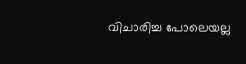വിചാരിച്ച പോലെയല്ല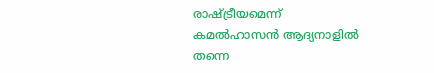രാഷ്ട്രീയമെന്ന് കമല്‍ഹാസന്‍ ആദ്യനാളില്‍ തന്നെ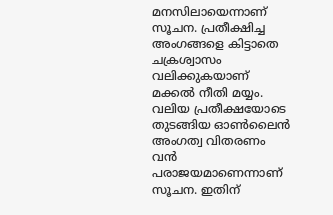മനസിലായെന്നാണ് സൂചന. പ്രതീക്ഷിച്ച അംഗങ്ങളെ കിട്ടാതെ ചക്രശ്വാസം വലിക്കുകയാണ് മക്കല്‍ നീതി മയ്യം. വലിയ പ്രതീക്ഷയോടെ തുടങ്ങിയ ഓണ്‍ലൈന്‍ അംഗത്വ വിതരണം വന്‍ പരാജയമാണെന്നാണ് സൂചന. ഇതിന്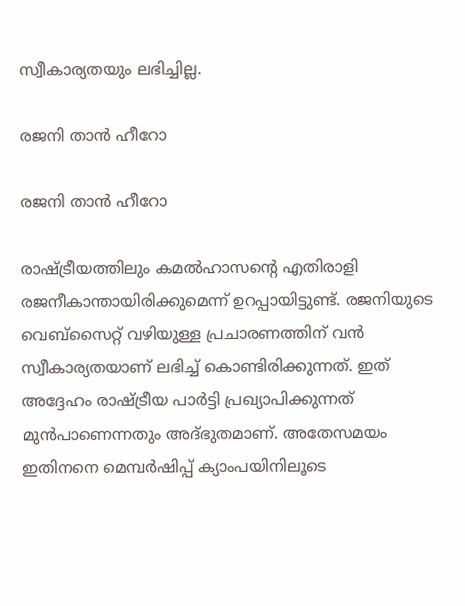സ്വീകാര്യതയും ലഭിച്ചില്ല.

രജനി താന്‍ ഹീറോ

രജനി താന്‍ ഹീറോ

രാഷ്ട്രീയത്തിലും കമല്‍ഹാസന്റെ എതിരാളി രജനീകാന്തായിരിക്കുമെന്ന് ഉറപ്പായിട്ടുണ്ട്. രജനിയുടെ വെബ്‌സൈറ്റ് വഴിയുള്ള പ്രചാരണത്തിന് വന്‍ സ്വീകാര്യതയാണ് ലഭിച്ച് കൊണ്ടിരിക്കുന്നത്. ഇത് അദ്ദേഹം രാഷ്ട്രീയ പാര്‍ട്ടി പ്രഖ്യാപിക്കുന്നത് മുന്‍പാണെന്നതും അദ്ഭുതമാണ്. അതേസമയം ഇതിനനെ മെമ്പര്‍ഷിപ്പ് ക്യാംപയിനിലൂടെ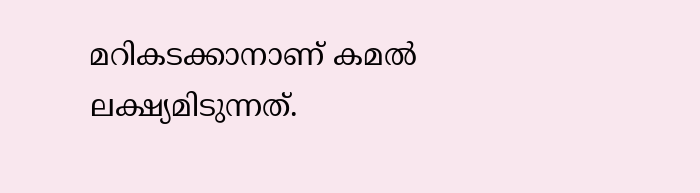മറികടക്കാനാണ് കമല്‍ ലക്ഷ്യമിടുന്നത്.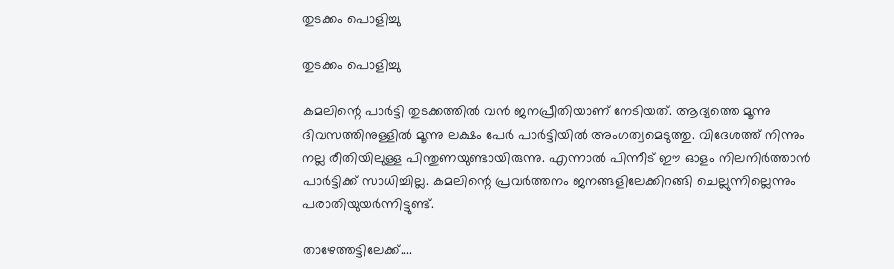തുടക്കം പൊളിച്ചു

തുടക്കം പൊളിച്ചു

കമലിന്റെ പാര്‍ട്ടി തുടക്കത്തില്‍ വന്‍ ജനപ്രീതിയാണ് നേടിയത്. ആദ്യത്തെ മൂന്നു ദിവസത്തിനുള്ളില്‍ മൂന്നു ലക്ഷം പേര്‍ പാര്‍ട്ടിയില്‍ അംഗത്വമെടുത്തു. വിദേശത്ത് നിന്നും നല്ല രീതിയിലുള്ള പിന്തുണയുണ്ടായിരുന്നു. എന്നാല്‍ പിന്നീട് ഈ ഓളം നിലനിര്‍ത്താന്‍ പാര്‍ട്ടിക്ക് സാധിച്ചില്ല. കമലിന്റെ പ്രവര്‍ത്തനം ജനങ്ങളിലേക്കിറങ്ങി ചെല്ലുന്നില്ലെന്നും പരാതിയുയര്‍ന്നിട്ടുണ്ട്.

താഴേത്തട്ടിലേക്ക്....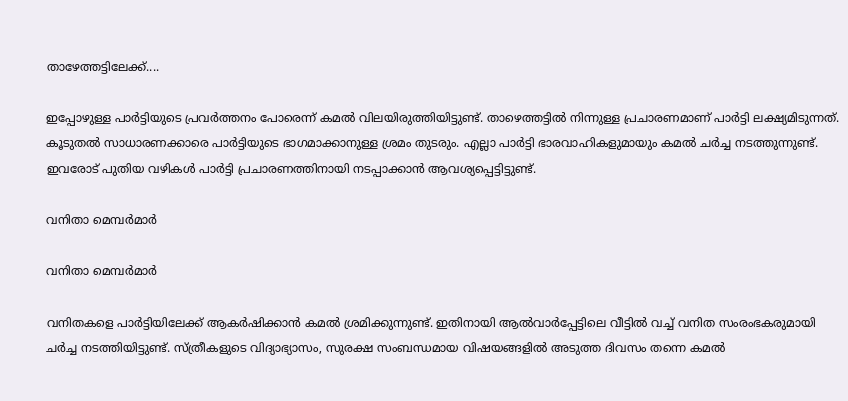താഴേത്തട്ടിലേക്ക്....

ഇപ്പോഴുള്ള പാര്‍ട്ടിയുടെ പ്രവര്‍ത്തനം പോരെന്ന് കമല്‍ വിലയിരുത്തിയിട്ടുണ്ട്. താഴെത്തട്ടില്‍ നിന്നുള്ള പ്രചാരണമാണ് പാര്‍ട്ടി ലക്ഷ്യമിടുന്നത്. കൂടുതല്‍ സാധാരണക്കാരെ പാര്‍ട്ടിയുടെ ഭാഗമാക്കാനുള്ള ശ്രമം തുടരും. എല്ലാ പാര്‍ട്ടി ഭാരവാഹികളുമായും കമല്‍ ചര്‍ച്ച നടത്തുന്നുണ്ട്. ഇവരോട് പുതിയ വഴികള്‍ പാര്‍ട്ടി പ്രചാരണത്തിനായി നടപ്പാക്കാന്‍ ആവശ്യപ്പെട്ടിട്ടുണ്ട്.

വനിതാ മെമ്പര്‍മാര്‍

വനിതാ മെമ്പര്‍മാര്‍

വനിതകളെ പാര്‍ട്ടിയിലേക്ക് ആകര്‍ഷിക്കാന്‍ കമല്‍ ശ്രമിക്കുന്നുണ്ട്. ഇതിനായി ആല്‍വാര്‍പ്പേട്ടിലെ വീട്ടില്‍ വച്ച് വനിത സംരംഭകരുമായി ചര്‍ച്ച നടത്തിയിട്ടുണ്ട്. സ്ത്രീകളുടെ വിദ്യാഭ്യാസം, സുരക്ഷ സംബന്ധമായ വിഷയങ്ങളില്‍ അടുത്ത ദിവസം തന്നെ കമല്‍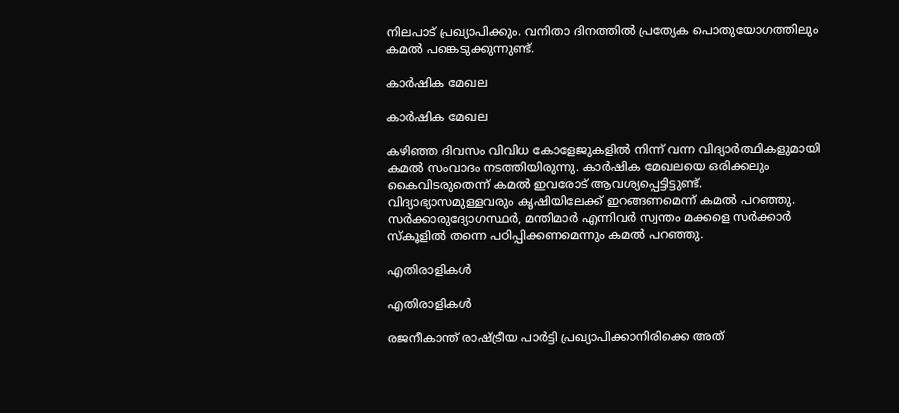നിലപാട് പ്രഖ്യാപിക്കും. വനിതാ ദിനത്തില്‍ പ്രത്യേക പൊതുയോഗത്തിലും കമല്‍ പങ്കെടുക്കുന്നുണ്ട്.

കാര്‍ഷിക മേഖല

കാര്‍ഷിക മേഖല

കഴിഞ്ഞ ദിവസം വിവിധ കോളേജുകളില്‍ നിന്ന് വന്ന വിദ്യാര്‍ത്ഥികളുമായി കമല്‍ സംവാദം നടത്തിയിരുന്നു. കാര്‍ഷിക മേഖലയെ ഒരിക്കലും കൈവിടരുതെന്ന് കമല്‍ ഇവരോട് ആവശ്യപ്പെട്ടിട്ടുണ്ട്. വിദ്യാഭ്യാസമുള്ളവരും കൃഷിയിലേക്ക് ഇറങ്ങണമെന്ന് കമല്‍ പറഞ്ഞു. സര്‍ക്കാരുദ്യോഗസ്ഥര്‍, മന്തിമാര്‍ എന്നിവര്‍ സ്വന്തം മക്കളെ സര്‍ക്കാര്‍ സ്‌കൂളില്‍ തന്നെ പഠിപ്പിക്കണമെന്നും കമല്‍ പറഞ്ഞു.

എതിരാളികള്‍

എതിരാളികള്‍

രജനീകാന്ത് രാഷ്ട്രീയ പാര്‍ട്ടി പ്രഖ്യാപിക്കാനിരിക്കെ അത്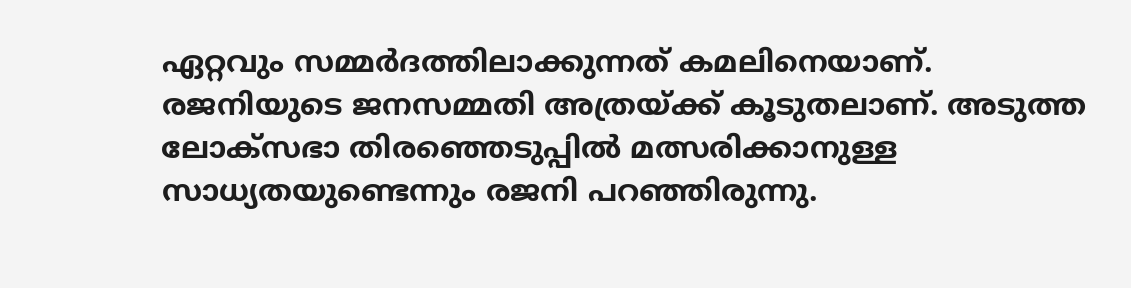ഏറ്റവും സമ്മര്‍ദത്തിലാക്കുന്നത് കമലിനെയാണ്. രജനിയുടെ ജനസമ്മതി അത്രയ്ക്ക് കൂടുതലാണ്. അടുത്ത ലോക്‌സഭാ തിരഞ്ഞെടുപ്പില്‍ മത്സരിക്കാനുള്ള സാധ്യതയുണ്ടെന്നും രജനി പറഞ്ഞിരുന്നു.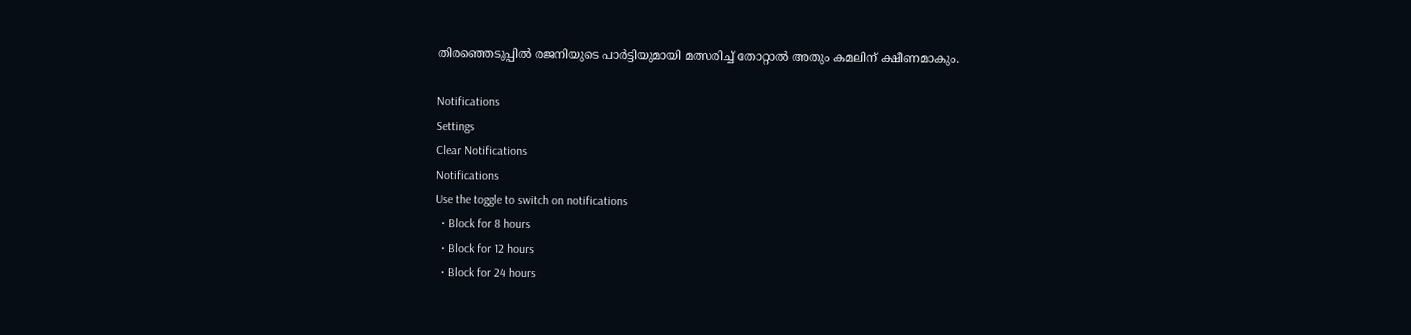തിരഞ്ഞെടുപ്പില്‍ രജനിയുടെ പാര്‍ട്ടിയുമായി മത്സരിച്ച് തോറ്റാല്‍ അതും കമലിന് ക്ഷീണമാകും.

Notifications
Settings
Clear Notifications
Notifications
Use the toggle to switch on notifications
  • Block for 8 hours
  • Block for 12 hours
  • Block for 24 hours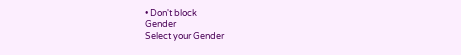• Don't block
Gender
Select your Gender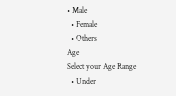• Male
  • Female
  • Others
Age
Select your Age Range
  • Under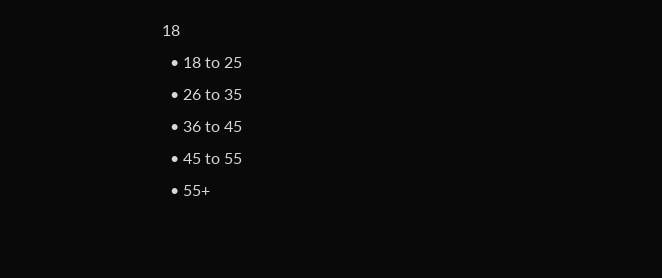18
  • 18 to 25
  • 26 to 35
  • 36 to 45
  • 45 to 55
  • 55+